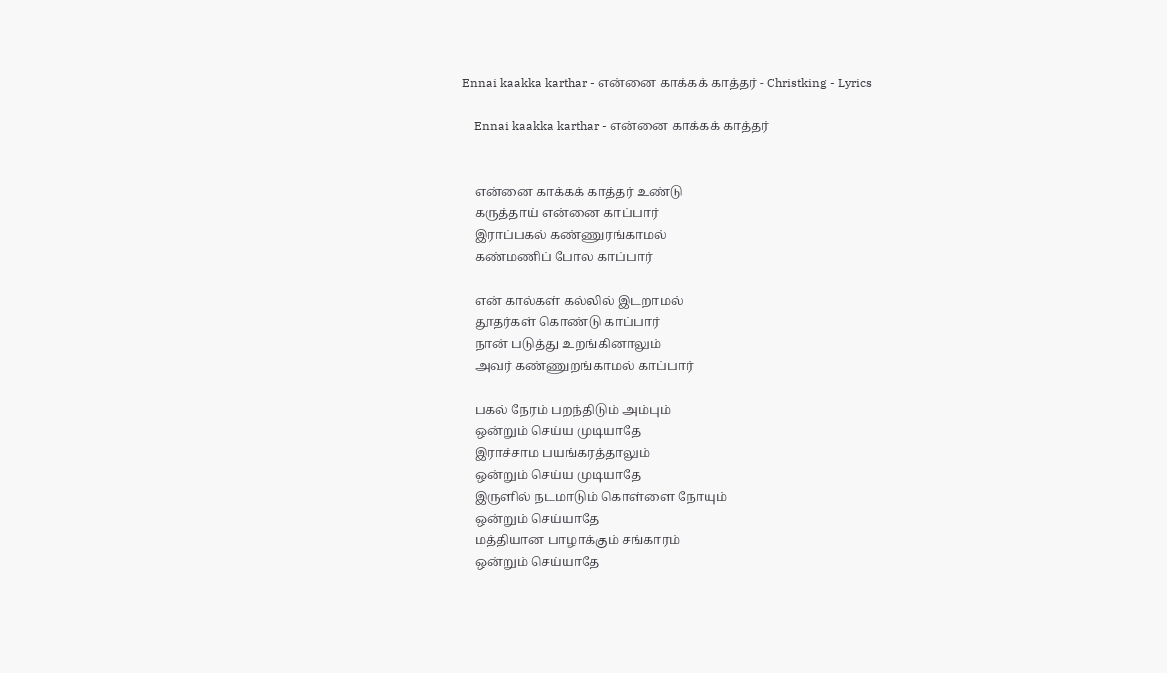Ennai kaakka karthar - என்னை காக்கக் காத்தர் - Christking - Lyrics

    Ennai kaakka karthar - என்னை காக்கக் காத்தர்


    என்னை காக்கக் காத்தர் உண்டு
    கருத்தாய் என்னை காப்பார்
    இராப்பகல் கண்ணுரங்காமல்
    கண்மணிப் போல காப்பார்

    என் கால்கள் கல்லில் இடறாமல்
    தூதர்கள் கொண்டு காப்பார்
    நான் படுத்து உறங்கினாலும்
    அவர் கண்ணுறங்காமல் காப்பார்

    பகல் நேரம் பறந்திடும் அம்பும்
    ஒன்றும் செய்ய முடியாதே
    இராச்சாம பயங்கரத்தாலும்
    ஒன்றும் செய்ய முடியாதே
    இருளில் நடமாடும் கொள்ளை நோயும்
    ஒன்றும் செய்யாதே
    மத்தியான பாழாக்கும் சங்காரம்
    ஒன்றும் செய்யாதே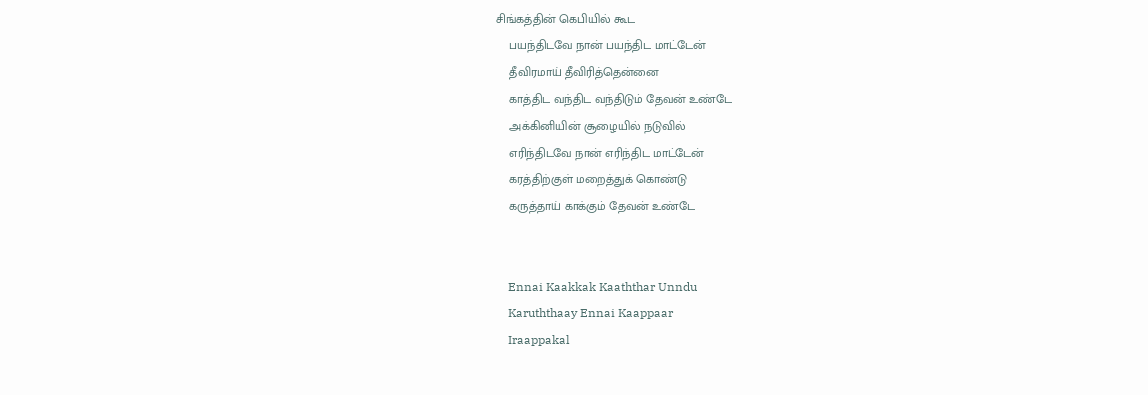சிங்கத்தின் கெபியில் கூட
    பயந்திடவே நான் பயந்திட மாட்டேன்
    தீவிரமாய் தீவிரித்தென்னை
    காத்திட வந்திட வந்திடும் தேவன் உண்டே
    அக்கினியின் சூழையில் நடுவில்
    எரிந்திடவே நான் எரிந்திட மாட்டேன்
    கரத்திற்குள் மறைத்துக் கொண்டு
    கருத்தாய் காக்கும் தேவன் உண்டே


    Ennai Kaakkak Kaaththar Unndu
    Karuththaay Ennai Kaappaar
    Iraappakal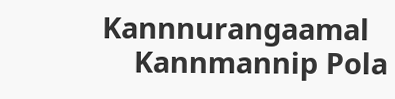Kannnurangaamal
    Kannmannip Pola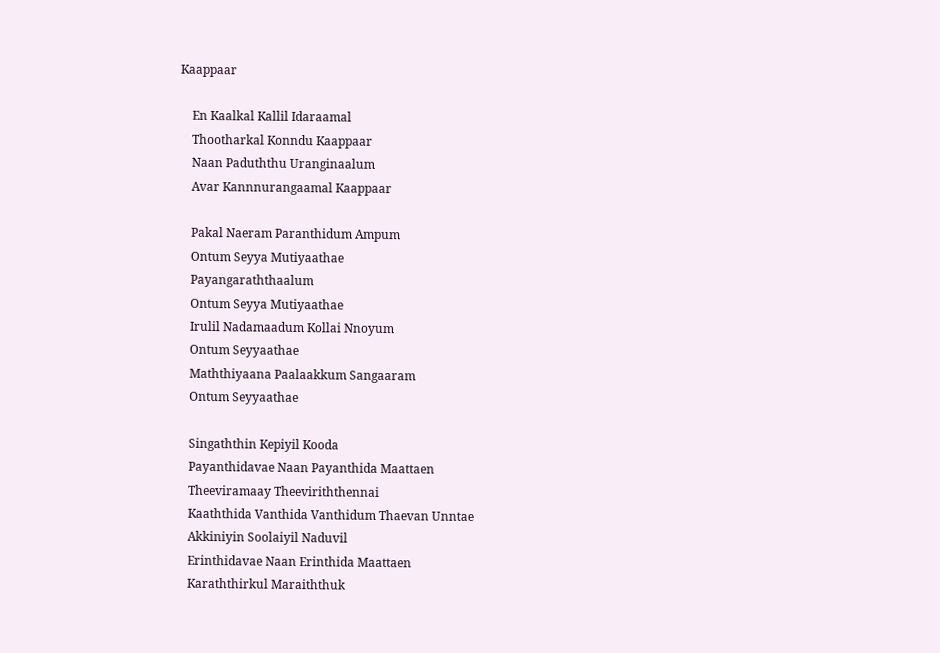Kaappaar

    En Kaalkal Kallil Idaraamal
    Thootharkal Konndu Kaappaar
    Naan Paduththu Uranginaalum
    Avar Kannnurangaamal Kaappaar

    Pakal Naeram Paranthidum Ampum
    Ontum Seyya Mutiyaathae
    Payangaraththaalum
    Ontum Seyya Mutiyaathae
    Irulil Nadamaadum Kollai Nnoyum
    Ontum Seyyaathae
    Maththiyaana Paalaakkum Sangaaram
    Ontum Seyyaathae

    Singaththin Kepiyil Kooda
    Payanthidavae Naan Payanthida Maattaen
    Theeviramaay Theeviriththennai
    Kaaththida Vanthida Vanthidum Thaevan Unntae
    Akkiniyin Soolaiyil Naduvil
    Erinthidavae Naan Erinthida Maattaen
    Karaththirkul Maraiththuk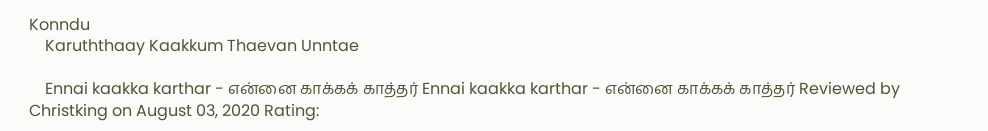Konndu
    Karuththaay Kaakkum Thaevan Unntae

    Ennai kaakka karthar - என்னை காக்கக் காத்தர் Ennai kaakka karthar - என்னை காக்கக் காத்தர் Reviewed by Christking on August 03, 2020 Rating: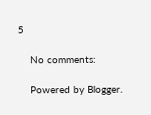5

    No comments:

    Powered by Blogger.